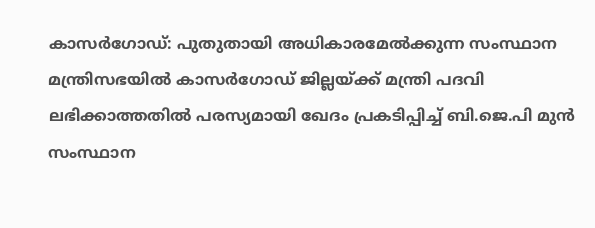കാസർഗോഡ്: പുതുതായി അധികാരമേൽക്കുന്ന സംസ്ഥാന മന്ത്രിസഭയിൽ കാസർഗോഡ് ജില്ലയ്ക്ക് മന്ത്രി പദവി ലഭിക്കാത്തതിൽ പരസ്യമായി ഖേദം പ്രകടിപ്പിച്ച് ബി.ജെ.പി മുൻ സംസ്ഥാന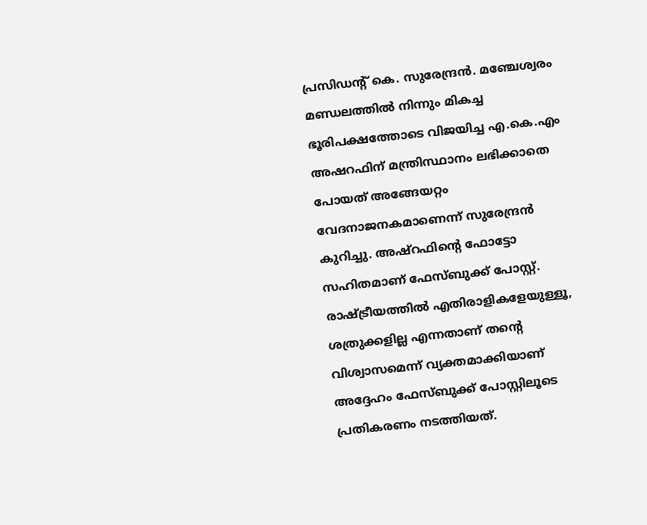പ്രസിഡന്റ് കെ. സുരേന്ദ്രൻ. മഞ്ചേശ്വരം മണ്ഡലത്തിൽ നിന്നും മികച്ച ഭൂരിപക്ഷത്തോടെ വിജയിച്ച എ.കെ.എം അഷറഫിന് മന്ത്രിസ്ഥാനം ലഭിക്കാതെ പോയത് അങ്ങേയറ്റം വേദനാജനകമാണെന്ന് സുരേന്ദ്രൻ കുറിച്ചു. അഷ്റഫിന്റെ ഫോട്ടോ സഹിതമാണ് ഫേസ്ബുക്ക് പോസ്റ്റ്.
രാഷ്ട്രീയത്തിൽ എതിരാളികളേയുള്ളൂ, ശത്രുക്കളില്ല എന്നതാണ് തന്റെ വിശ്വാസമെന്ന് വ്യക്തമാക്കിയാണ് അദ്ദേഹം ഫേസ്ബുക്ക് പോസ്റ്റിലൂടെ പ്രതികരണം നടത്തിയത്.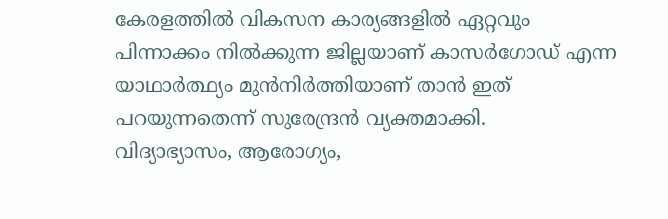കേരളത്തിൽ വികസന കാര്യങ്ങളിൽ ഏറ്റവും പിന്നാക്കം നിൽക്കുന്ന ജില്ലയാണ് കാസർഗോഡ് എന്ന യാഥാർത്ഥ്യം മുൻനിർത്തിയാണ് താൻ ഇത് പറയുന്നതെന്ന് സുരേന്ദ്രൻ വ്യക്തമാക്കി.
വിദ്യാഭ്യാസം, ആരോഗ്യം,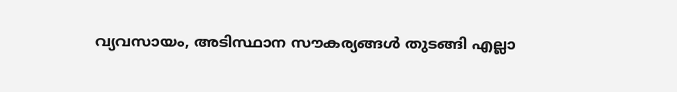വ്യവസായം, അടിസ്ഥാന സൗകര്യങ്ങൾ തുടങ്ങി എല്ലാ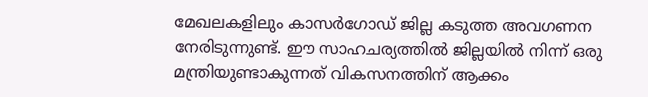മേഖലകളിലും കാസർഗോഡ് ജില്ല കടുത്ത അവഗണന നേരിടുന്നുണ്ട്. ഈ സാഹചര്യത്തിൽ ജില്ലയിൽ നിന്ന് ഒരു മന്ത്രിയുണ്ടാകുന്നത് വികസനത്തിന് ആക്കം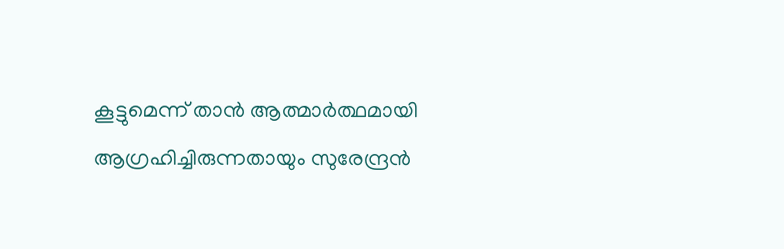കൂട്ടുമെന്ന് താൻ ആത്മാർത്ഥമായി ആഗ്രഹിച്ചിരുന്നതായും സുരേന്ദ്രൻ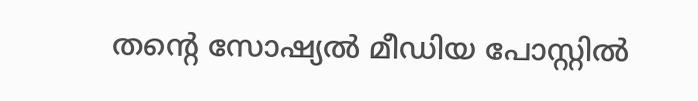തന്റെ സോഷ്യൽ മീഡിയ പോസ്റ്റിൽ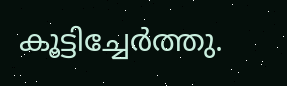കൂട്ടിച്ചേർത്തു.